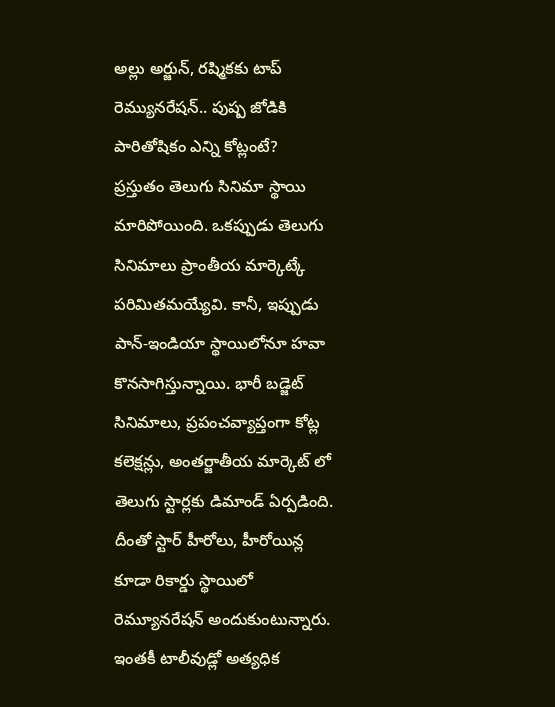అల్లు అర్జున్, రష్మికకు టాప్ రెమ్యునరేషన్.. పుష్ప జోడికి పారితోషికం ఎన్ని కోట్లంటే?
ప్రస్తుతం తెలుగు సినిమా స్థాయి మారిపోయింది. ఒకప్పుడు తెలుగు సినిమాలు ప్రాంతీయ మార్కెట్కే పరిమితమయ్యేవి. కానీ, ఇప్పుడు పాన్-ఇండియా స్థాయిలోనూ హవా కొనసాగిస్తున్నాయి. భారీ బడ్జెట్ సినిమాలు, ప్రపంచవ్యాప్తంగా కోట్ల కలెక్షన్లు, అంతర్జాతీయ మార్కెట్ లో తెలుగు స్టార్లకు డిమాండ్ ఏర్పడింది. దీంతో స్టార్ హీరోలు, హీరోయిన్ల కూడా రికార్డు స్థాయిలో రెమ్యూనరేషన్ అందుకుంటున్నారు. ఇంతకీ టాలీవుడ్లో అత్యధిక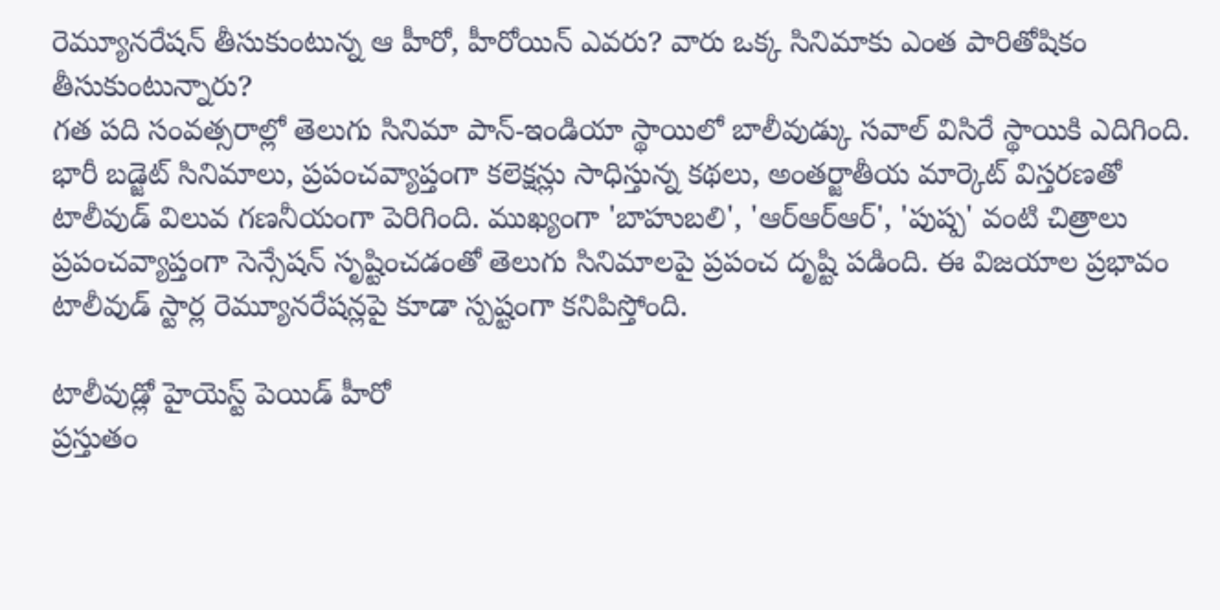రెమ్యూనరేషన్ తీసుకుంటున్న ఆ హీరో, హీరోయిన్ ఎవరు? వారు ఒక్క సినిమాకు ఎంత పారితోషికం తీసుకుంటున్నారు?
గత పది సంవత్సరాల్లో తెలుగు సినిమా పాన్-ఇండియా స్థాయిలో బాలీవుడ్కు సవాల్ విసిరే స్థాయికి ఎదిగింది. భారీ బడ్జెట్ సినిమాలు, ప్రపంచవ్యాప్తంగా కలెక్షన్లు సాధిస్తున్న కథలు, అంతర్జాతీయ మార్కెట్ విస్తరణతో టాలీవుడ్ విలువ గణనీయంగా పెరిగింది. ముఖ్యంగా 'బాహుబలి', 'ఆర్ఆర్ఆర్', 'పుష్ప' వంటి చిత్రాలు ప్రపంచవ్యాప్తంగా సెన్సేషన్ సృష్టించడంతో తెలుగు సినిమాలపై ప్రపంచ దృష్టి పడింది. ఈ విజయాల ప్రభావం టాలీవుడ్ స్టార్ల రెమ్యూనరేషన్లపై కూడా స్పష్టంగా కనిపిస్తోంది.

టాలీవుడ్లో హైయెస్ట్ పెయిడ్ హీరో
ప్రస్తుతం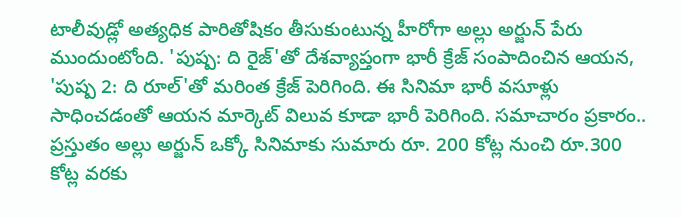టాలీవుడ్లో అత్యధిక పారితోషికం తీసుకుంటున్న హీరోగా అల్లు అర్జున్ పేరు ముందుంటోంది. 'పుష్ప: ది రైజ్'తో దేశవ్యాప్తంగా భారీ క్రేజ్ సంపాదించిన ఆయన, 'పుష్ప 2: ది రూల్'తో మరింత క్రేజ్ పెరిగింది. ఈ సినిమా భారీ వసూళ్లు సాధించడంతో ఆయన మార్కెట్ విలువ కూడా భారీ పెరిగింది. సమాచారం ప్రకారం.. ప్రస్తుతం అల్లు అర్జున్ ఒక్కో సినిమాకు సుమారు రూ. 200 కోట్ల నుంచి రూ.300 కోట్ల వరకు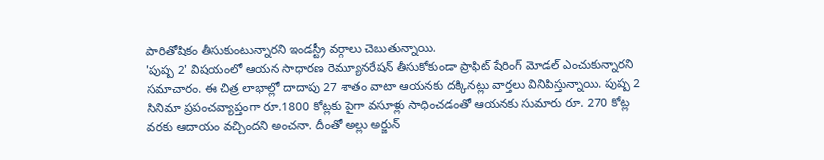పారితోషికం తీసుకుంటున్నారని ఇండస్ట్రీ వర్గాలు చెబుతున్నాయి.
'పుష్ప 2' విషయంలో ఆయన సాధారణ రెమ్యూనరేషన్ తీసుకోకుండా ప్రాఫిట్ షేరింగ్ మోడల్ ఎంచుకున్నారని సమాచారం. ఈ చిత్ర లాభాల్లో దాదాపు 27 శాతం వాటా ఆయనకు దక్కినట్లు వార్తలు వినిపిస్తున్నాయి. పుష్ప 2 సినిమా ప్రపంచవ్యాప్తంగా రూ.1800 కోట్లకు పైగా వసూళ్లు సాధించడంతో ఆయనకు సుమారు రూ. 270 కోట్ల వరకు ఆదాయం వచ్చిందని అంచనా. దీంతో అల్లు అర్జున్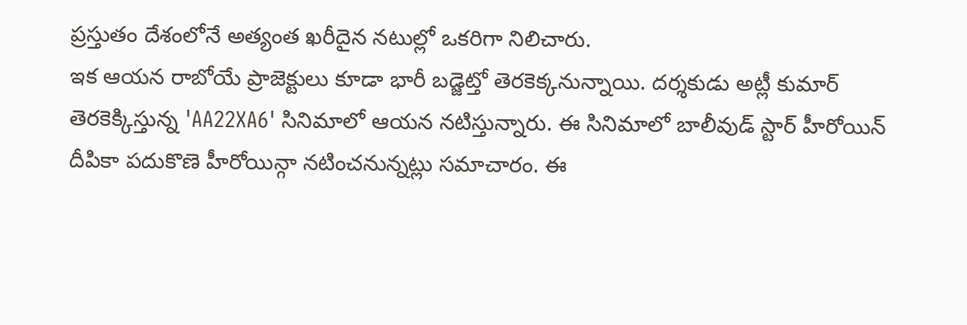ప్రస్తుతం దేశంలోనే అత్యంత ఖరీదైన నటుల్లో ఒకరిగా నిలిచారు.
ఇక ఆయన రాబోయే ప్రాజెక్టులు కూడా భారీ బడ్జెట్తో తెరకెక్కనున్నాయి. దర్శకుడు అట్లీ కుమార్ తెరకెక్కిస్తున్న 'AA22XA6' సినిమాలో ఆయన నటిస్తున్నారు. ఈ సినిమాలో బాలీవుడ్ స్టార్ హీరోయిన్ దీపికా పదుకొణె హీరోయిన్గా నటించనున్నట్లు సమాచారం. ఈ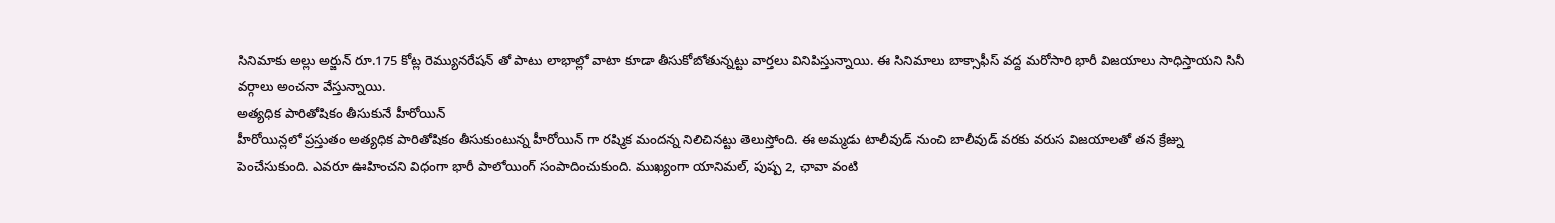సినిమాకు అల్లు అర్జున్ రూ.175 కోట్ల రెమ్యునరేషన్ తో పాటు లాభాల్లో వాటా కూడా తీసుకోబోతున్నట్టు వార్తలు వినిపిస్తున్నాయి. ఈ సినిమాలు బాక్సాఫీస్ వద్ద మరోసారి భారీ విజయాలు సాధిస్తాయని సినీ వర్గాలు అంచనా వేస్తున్నాయి.
అత్యధిక పారితోషికం తీసుకునే హీరోయిన్
హీరోయిన్లలో ప్రస్తుతం అత్యధిక పారితోషికం తీసుకుంటున్న హీరోయిన్ గా రష్మిక మందన్న నిలిచినట్టు తెలుస్తోంది. ఈ అమ్మడు టాలీవుడ్ నుంచి బాలీవుడ్ వరకు వరుస విజయాలతో తన క్రేజ్ను పెంచేసుకుంది. ఎవరూ ఊహించని విధంగా భారీ పాలోయింగ్ సంపాదించుకుంది. ముఖ్యంగా యానిమల్, పుష్ప 2, ఛావా వంటి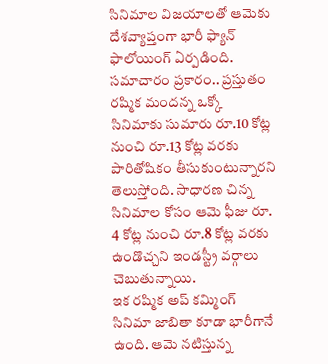సినిమాల విజయాలతో ఆమెకు దేశవ్యాప్తంగా భారీ ఫ్యాన్ ఫాలోయింగ్ ఏర్పడింది. సమాచారం ప్రకారం.. ప్రస్తుతం రష్మిక మందన్న ఒక్కో సినిమాకు సుమారు రూ.10 కోట్ల నుంచి రూ.13 కోట్ల వరకు పారితోషికం తీసుకుంటున్నారని తెలుస్తోంది. సాధారణ చిన్న సినిమాల కోసం ఆమె ఫీజు రూ. 4 కోట్ల నుంచి రూ.8 కోట్ల వరకు ఉండొచ్చని ఇండస్ట్రీ వర్గాలు చెబుతున్నాయి.
ఇక రష్మిక అప్ కమ్మింగ్ సినిమా జాబితా కూడా భారీగానే ఉంది. ఆమె నటిస్తున్న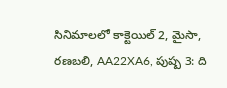సినిమాలలో కాక్టెయిల్ 2, మైసా, రణబలి, AA22XA6, పుష్ప 3: ది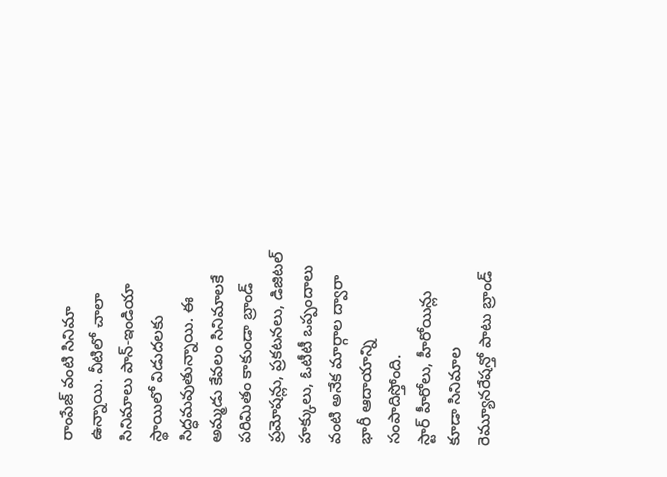రాంపేజ్ వంటి సినిమా ఉన్నాయి. వీటిలో చాలా సినిమాలు పాన్-ఇండియా స్థాయిలో విడుదలకు సిద్ధమవుతున్నాయి. ఈ అమ్మడు కేవలం సినిమాలకే పరిమితం కాకుండా బ్రాండ్ ప్రమోషన్లు, ప్రకటనలు, డిజిటల్ హక్కులు, ఓటీటీ ఒప్పందాలు వంటి అనేక మార్గాల ద్వారా భారీ ఆదాయాన్ని సంపాదిస్తోంది.
స్టార్ హీరోలు, హీరోయిన్లు కూడా సినిమాల రెమ్యూనరేషన్తో పాటు బ్రాండ్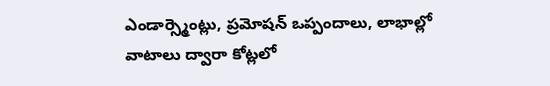ఎండార్స్మెంట్లు, ప్రమోషన్ ఒప్పందాలు, లాభాల్లో వాటాలు ద్వారా కోట్లలో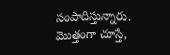సంపాదిస్తున్నారు. మొత్తంగా చూస్తే,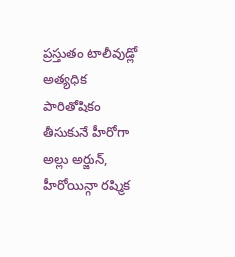ప్రస్తుతం టాలీవుడ్లో అత్యధిక పారితోషికం తీసుకునే హీరోగా అల్లు అర్జున్, హీరోయిన్గా రష్మిక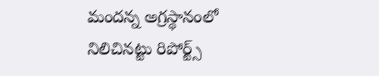మందన్న అగ్రస్థానంలో నిలిచినట్టు రిపోర్ట్స్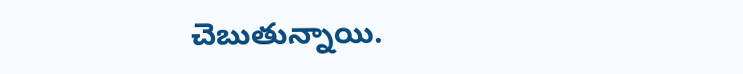చెబుతున్నాయి.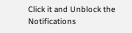Click it and Unblock the Notifications